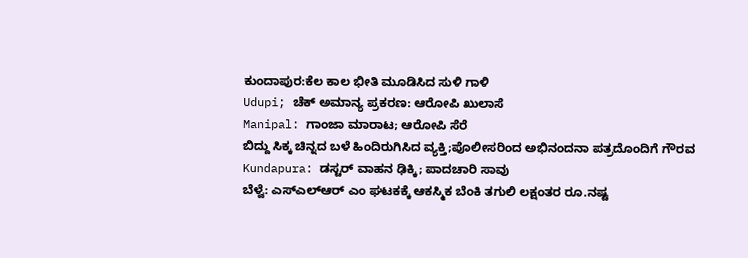ಕುಂದಾಪುರ:ಕೆಲ ಕಾಲ ಭೀತಿ ಮೂಡಿಸಿದ ಸುಳಿ ಗಾಳಿ
Udupi; ಚೆಕ್ ಅಮಾನ್ಯ ಪ್ರಕರಣ: ಆರೋಪಿ ಖುಲಾಸೆ
Manipal: ಗಾಂಜಾ ಮಾರಾಟ; ಆರೋಪಿ ಸೆರೆ
ಬಿದ್ದು ಸಿಕ್ಕ ಚಿನ್ನದ ಬಳೆ ಹಿಂದಿರುಗಿಸಿದ ವ್ಯಕ್ತಿ;ಪೊಲೀಸರಿಂದ ಅಭಿನಂದನಾ ಪತ್ರದೊಂದಿಗೆ ಗೌರವ
Kundapura: ಡಸ್ಟರ್ ವಾಹನ ಢಿಕ್ಕಿ; ಪಾದಚಾರಿ ಸಾವು
ಬೆಳ್ವೆ: ಎಸ್ಎಲ್ಆರ್ ಎಂ ಘಟಕಕ್ಕೆ ಆಕಸ್ಮಿಕ ಬೆಂಕಿ ತಗುಲಿ ಲಕ್ಷಂತರ ರೂ.ನಷ್ಟ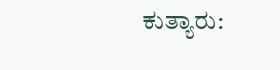ಕುತ್ಯಾರು: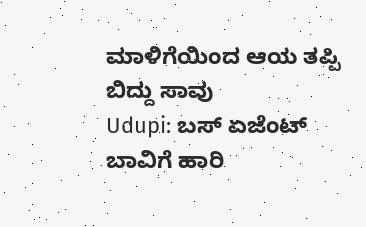ಮಾಳಿಗೆಯಿಂದ ಆಯ ತಪ್ಪಿ ಬಿದ್ದು ಸಾವು
Udupi: ಬಸ್ ಏಜೆಂಟ್ ಬಾವಿಗೆ ಹಾರಿ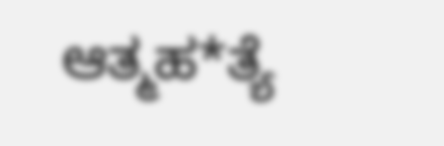ಆತ್ಮಹ*ತ್ಯೆ